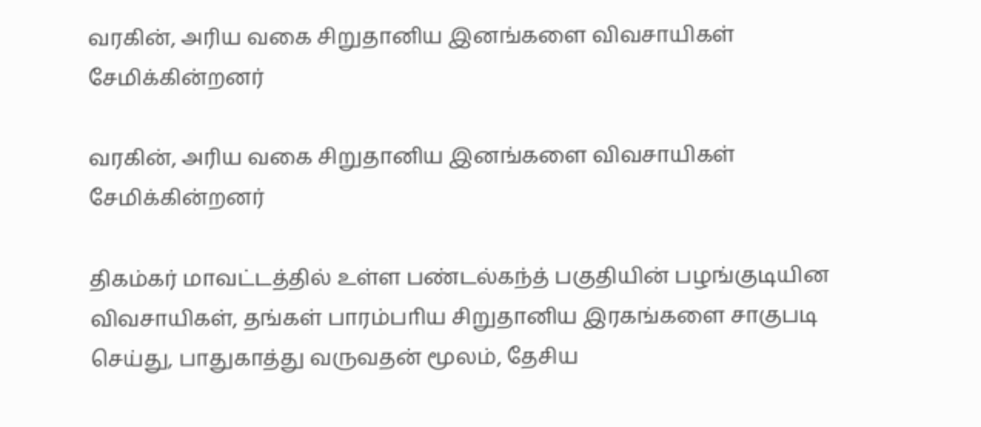வரகின், அரிய வகை சிறுதானிய இனங்களை விவசாயிகள் சேமிக்கின்றனர்

வரகின், அரிய வகை சிறுதானிய இனங்களை விவசாயிகள் சேமிக்கின்றனர்

திகம்கர் மாவட்டத்தில் உள்ள பண்டல்கந்த் பகுதியின் பழங்குடியின விவசாயிகள், தங்கள் பாரம்பாிய சிறுதானிய இரகங்களை சாகுபடி செய்து, பாதுகாத்து வருவதன் மூலம், தேசிய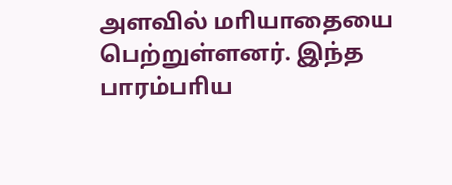அளவில் மாியாதையை பெற்றுள்ளனர். இந்த பாரம்பாிய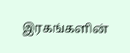இரகங்களின்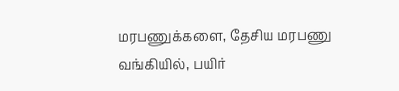மரபணுக்களை, தேசிய மரபணு வங்கியில், பயிர்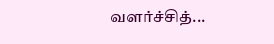வளர்ச்சித்...